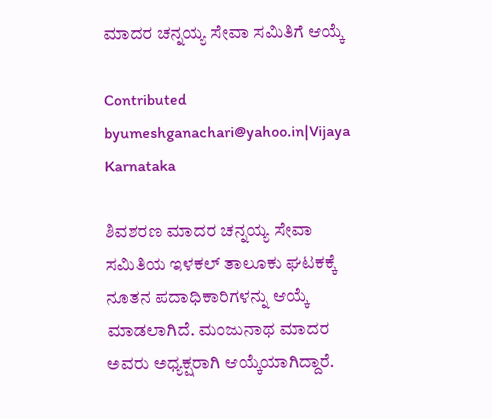ಮಾದರ ಚನ್ನಯ್ಯ ಸೇವಾ ಸಮಿತಿಗೆ ಆಯ್ಕೆ

Contributed byumeshganachari@yahoo.in|Vijaya Karnataka

ಶಿವಶರಣ ಮಾದರ ಚನ್ನಯ್ಯ ಸೇವಾ ಸಮಿತಿಯ ಇಳಕಲ್‌ ತಾಲೂಕು ಘಟಕಕ್ಕೆ ನೂತನ ಪದಾಧಿಕಾರಿಗಳನ್ನು ಆಯ್ಕೆ ಮಾಡಲಾಗಿದೆ. ಮಂಜುನಾಥ ಮಾದರ ಅವರು ಅಧ್ಯಕ್ಷರಾಗಿ ಆಯ್ಕೆಯಾಗಿದ್ದಾರೆ.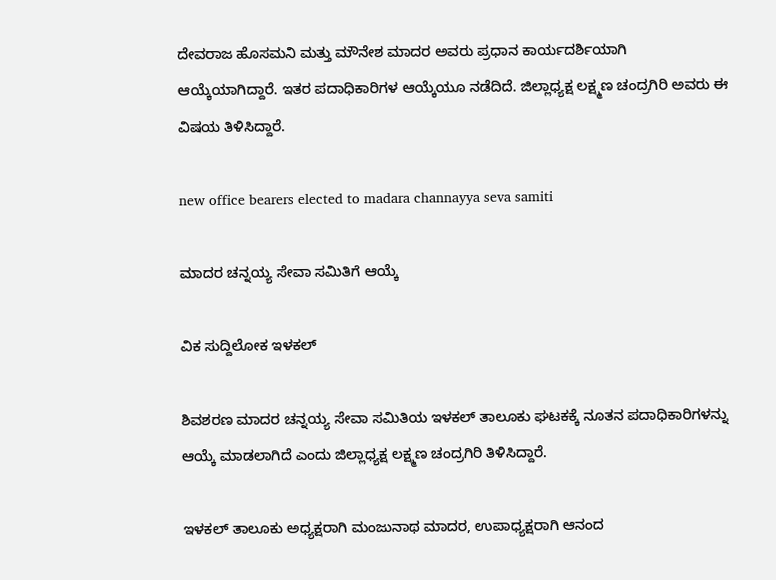ದೇವರಾಜ ಹೊಸಮನಿ ಮತ್ತು ಮೌನೇಶ ಮಾದರ ಅವರು ಪ್ರಧಾನ ಕಾರ್ಯದರ್ಶಿಯಾಗಿ ಆಯ್ಕೆಯಾಗಿದ್ದಾರೆ. ಇತರ ಪದಾಧಿಕಾರಿಗಳ ಆಯ್ಕೆಯೂ ನಡೆದಿದೆ. ಜಿಲ್ಲಾಧ್ಯಕ್ಷ ಲಕ್ಷ್ಮಣ ಚಂದ್ರಗಿರಿ ಅವರು ಈ ವಿಷಯ ತಿಳಿಸಿದ್ದಾರೆ.

new office bearers elected to madara channayya seva samiti

ಮಾದರ ಚನ್ನಯ್ಯ ಸೇವಾ ಸಮಿತಿಗೆ ಆಯ್ಕೆ

ವಿಕ ಸುದ್ದಿಲೋಕ ಇಳಕಲ್

ಶಿವಶರಣ ಮಾದರ ಚನ್ನಯ್ಯ ಸೇವಾ ಸಮಿತಿಯ ಇಳಕಲ್ ತಾಲೂಕು ಘಟಕಕ್ಕೆ ನೂತನ ಪದಾಧಿಕಾರಿಗಳನ್ನು ಆಯ್ಕೆ ಮಾಡಲಾಗಿದೆ ಎಂದು ಜಿಲ್ಲಾಧ್ಯಕ್ಷ ಲಕ್ಷ್ಮಣ ಚಂದ್ರಗಿರಿ ತಿಳಿಸಿದ್ದಾರೆ.

ಇಳಕಲ್ ತಾಲೂಕು ಅಧ್ಯಕ್ಷರಾಗಿ ಮಂಜುನಾಥ ಮಾದರ, ಉಪಾಧ್ಯಕ್ಷರಾಗಿ ಆನಂದ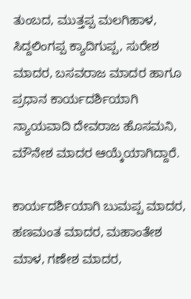ತುಂಬದ, ಮುತ್ತಪ್ಪ ಮಲಗಿಹಾಳ, ಸಿದ್ದಲಿಂಗಪ್ಪ ಕ್ಯಾದಿಗುಪ್ಪ, ಸುರೇಶ ಮಾದರ, ಬಸವರಾಜ ಮಾದರ ಹಾಗೂ ಪ್ರಧಾನ ಕಾರ್ಯದರ್ಶಿಯಾಗಿ ನ್ಯಾಯವಾದಿ ದೇವರಾಜ ಹೊಸಮನಿ, ಮೌನೇಶ ಮಾದರ ಆಯ್ಕೆಯಾಗಿದ್ದಾರೆ.

ಕಾರ್ಯದರ್ಶಿಯಾಗಿ ಬುಮಪ್ಪ ಮಾದರ, ಹಣಮಂತ ಮಾದರ, ಮಹಾಂತೇಶ ಮಾಳ, ಗಣೇಶ ಮಾದರ,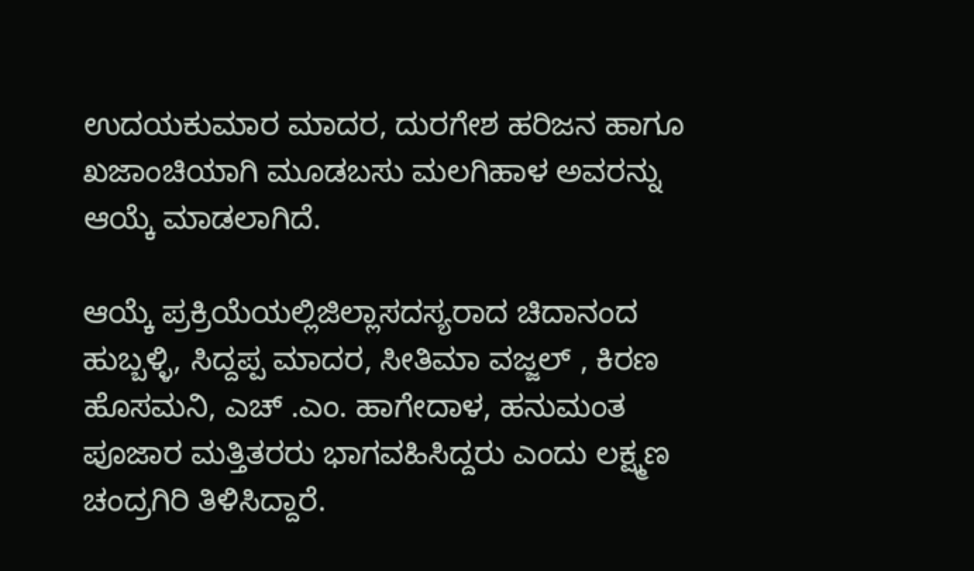ಉದಯಕುಮಾರ ಮಾದರ, ದುರಗೇಶ ಹರಿಜನ ಹಾಗೂ ಖಜಾಂಚಿಯಾಗಿ ಮೂಡಬಸು ಮಲಗಿಹಾಳ ಅವರನ್ನು ಆಯ್ಕೆ ಮಾಡಲಾಗಿದೆ.

ಆಯ್ಕೆ ಪ್ರಕ್ರಿಯೆಯಲ್ಲಿಜಿಲ್ಲಾಸದಸ್ಯರಾದ ಚಿದಾನಂದ ಹುಬ್ಬಳ್ಳಿ, ಸಿದ್ದಪ್ಪ ಮಾದರ, ಸೀತಿಮಾ ವಜ್ಜಲ್ , ಕಿರಣ ಹೊಸಮನಿ, ಎಚ್ .ಎಂ. ಹಾಗೇದಾಳ, ಹನುಮಂತ ಪೂಜಾರ ಮತ್ತಿತರರು ಭಾಗವಹಿಸಿದ್ದರು ಎಂದು ಲಕ್ಷ್ಮಣ ಚಂದ್ರಗಿರಿ ತಿಳಿಸಿದ್ದಾರೆ.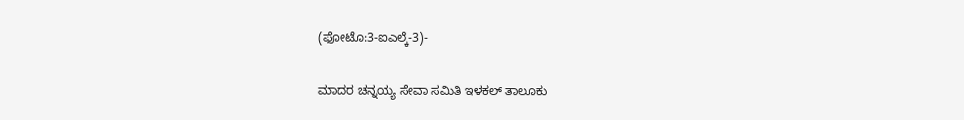(ಫೋಟೊ:3-ಐಎಲ್ಕೆ-3)-

ಮಾದರ ಚನ್ನಯ್ಯ ಸೇವಾ ಸಮಿತಿ ಇಳಕಲ್ ತಾಲೂಕು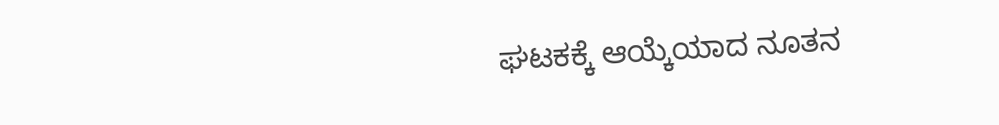ಘಟಕಕ್ಕೆ ಆಯ್ಕೆಯಾದ ನೂತನ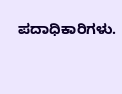ಪದಾಧಿಕಾರಿಗಳು.